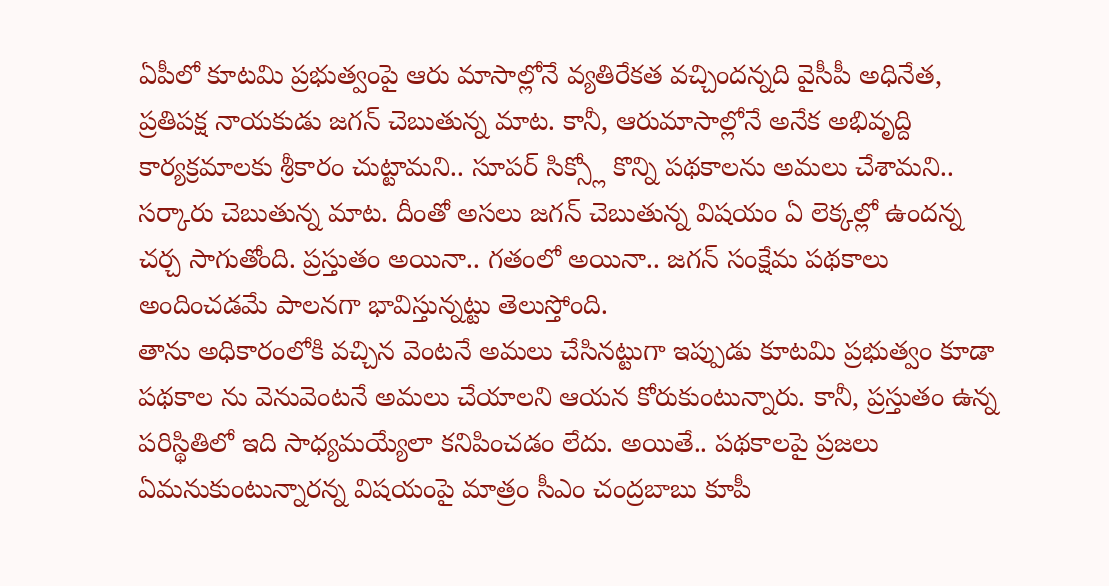ఏపీలో కూటమి ప్రభుత్వంపై ఆరు మాసాల్లోనే వ్యతిరేకత వచ్చిందన్నది వైసీపీ అధినేత, ప్రతిపక్ష నాయకుడు జగన్ చెబుతున్న మాట. కానీ, ఆరుమాసాల్లోనే అనేక అభివృద్ది కార్యక్రమాలకు శ్రీకారం చుట్టామని.. సూపర్ సిక్స్లో కొన్ని పథకాలను అమలు చేశామని.. సర్కారు చెబుతున్న మాట. దీంతో అసలు జగన్ చెబుతున్న విషయం ఏ లెక్కల్లో ఉందన్న చర్చ సాగుతోంది. ప్రస్తుతం అయినా.. గతంలో అయినా.. జగన్ సంక్షేమ పథకాలు అందించడమే పాలనగా భావిస్తున్నట్టు తెలుస్తోంది.
తాను అధికారంలోకి వచ్చిన వెంటనే అమలు చేసినట్టుగా ఇప్పుడు కూటమి ప్రభుత్వం కూడా పథకాల ను వెనువెంటనే అమలు చేయాలని ఆయన కోరుకుంటున్నారు. కానీ, ప్రస్తుతం ఉన్న పరిస్థితిలో ఇది సాధ్యమయ్యేలా కనిపించడం లేదు. అయితే.. పథకాలపై ప్రజలు ఏమనుకుంటున్నారన్న విషయంపై మాత్రం సీఎం చంద్రబాబు కూపీ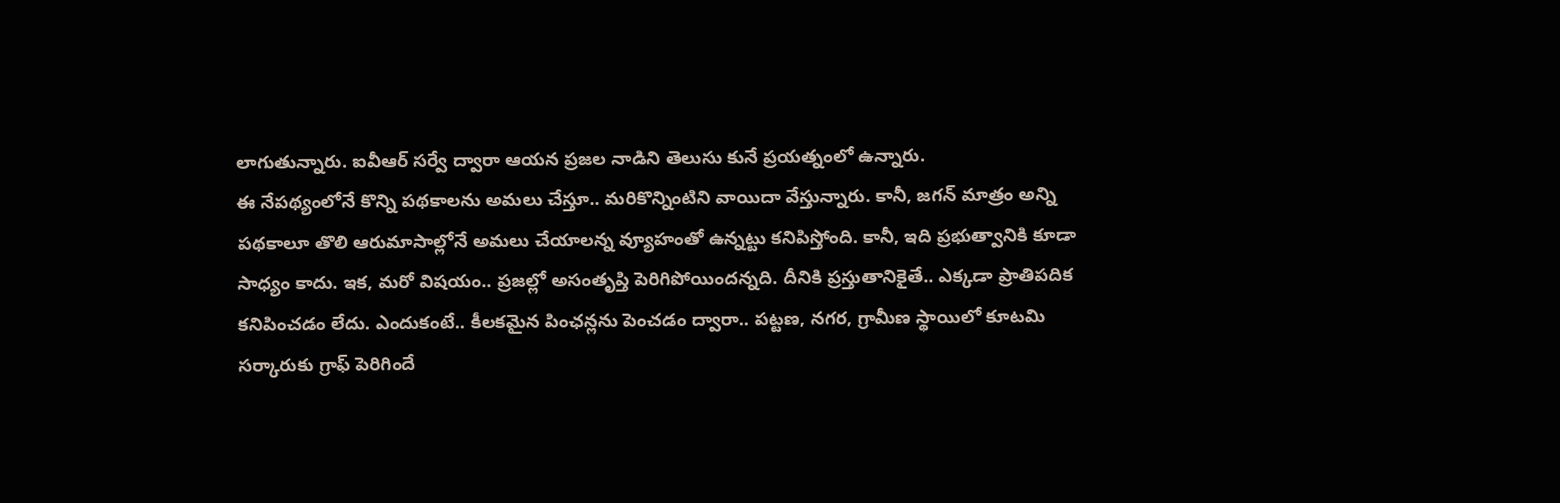లాగుతున్నారు. ఐవీఆర్ సర్వే ద్వారా ఆయన ప్రజల నాడిని తెలుసు కునే ప్రయత్నంలో ఉన్నారు.
ఈ నేపథ్యంలోనే కొన్ని పథకాలను అమలు చేస్తూ.. మరికొన్నింటిని వాయిదా వేస్తున్నారు. కానీ, జగన్ మాత్రం అన్ని పథకాలూ తొలి ఆరుమాసాల్లోనే అమలు చేయాలన్న వ్యూహంతో ఉన్నట్టు కనిపిస్తోంది. కానీ, ఇది ప్రభుత్వానికి కూడా సాధ్యం కాదు. ఇక, మరో విషయం.. ప్రజల్లో అసంతృప్తి పెరిగిపోయిందన్నది. దీనికి ప్రస్తుతానికైతే.. ఎక్కడా ప్రాతిపదిక కనిపించడం లేదు. ఎందుకంటే.. కీలకమైన పింఛన్లను పెంచడం ద్వారా.. పట్టణ, నగర, గ్రామీణ స్థాయిలో కూటమి సర్కారుకు గ్రాఫ్ పెరిగిందే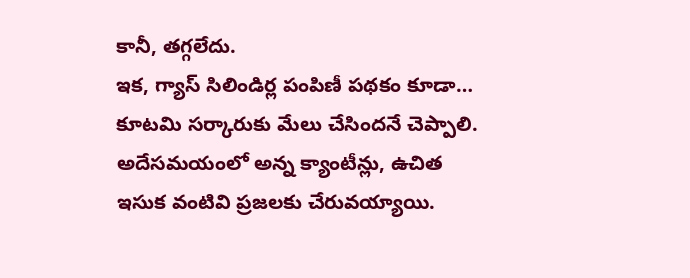కానీ, తగ్గలేదు.
ఇక, గ్యాస్ సిలిండిర్ల పంపిణీ పథకం కూడా… కూటమి సర్కారుకు మేలు చేసిందనే చెప్పాలి. అదేసమయంలో అన్న క్యాంటీన్లు, ఉచిత ఇసుక వంటివి ప్రజలకు చేరువయ్యాయి.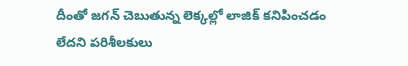దీంతో జగన్ చెబుతున్న లెక్కల్లో లాజిక్ కనిపించడం లేదని పరిశీలకులు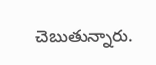చెబుతున్నారు.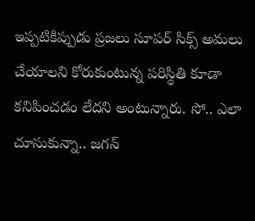ఇప్పటికిప్పుడు ప్రజలు సూపర్ సిక్స్ అమలు చేయాలని కోరుకుంటున్న పరిస్థితి కూడా కనిపించడం లేదని అంటున్నారు. సో.. ఎలా చూసుకున్నా.. జగన్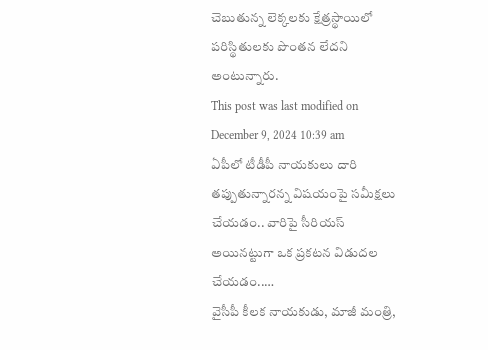చెబుతున్న లెక్కలకు క్షేత్రస్థాయిలో పరిస్థితులకు పొంతన లేదని అంటున్నారు.
This post was last modified on December 9, 2024 10:39 am
ఏపీలో టీడీపీ నాయకులు దారి తప్పుతున్నారన్న విషయంపై సమీక్షలు చేయడం.. వారిపై సీరియస్ అయినట్టుగా ఒక ప్రకటన విడుదల చేయడం..…
వైసీపీ కీలక నాయకుడు, మాజీ మంత్రి,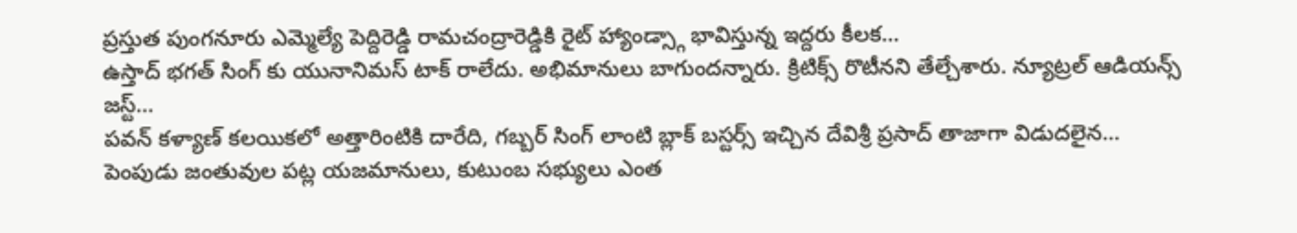ప్రస్తుత పుంగనూరు ఎమ్మెల్యే పెద్దిరెడ్డి రామచంద్రారెడ్డికి రైట్ హ్యాండ్స్గా భావిస్తున్న ఇద్దరు కీలక…
ఉస్తాద్ భగత్ సింగ్ కు యునానిమస్ టాక్ రాలేదు. అభిమానులు బాగుందన్నారు. క్రిటిక్స్ రొటీనని తేల్చేశారు. న్యూట్రల్ ఆడియన్స్ జస్ట్…
పవన్ కళ్యాణ్ కలయికలో అత్తారింటికి దారేది, గబ్బర్ సింగ్ లాంటి బ్లాక్ బస్టర్స్ ఇచ్చిన దేవిశ్రీ ప్రసాద్ తాజాగా విడుదలైన…
పెంపుడు జంతువుల పట్ల యజమానులు, కుటుంబ సభ్యులు ఎంత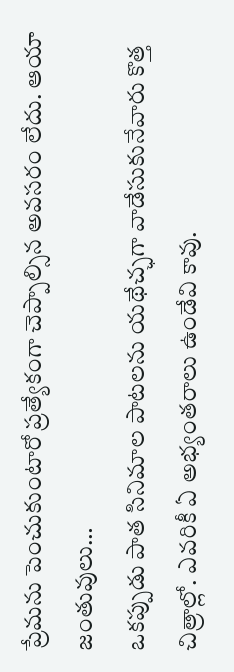ప్రేమను పెంచుకుంటారో ప్రత్యేకంగా చెప్పాల్సిన అవసరం లేదు. ఆయా జంతువులు…
ఒకప్పుడు పాత సినిమాల పాటలను యథేచ్ఛగా వాడేసుకునేవారు కొత్త చిత్రాల్లో. ఎవరికీ ఏ అభ్యంతరాలు ఉండేవి కావు.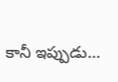కానీ ఇప్పుడు…